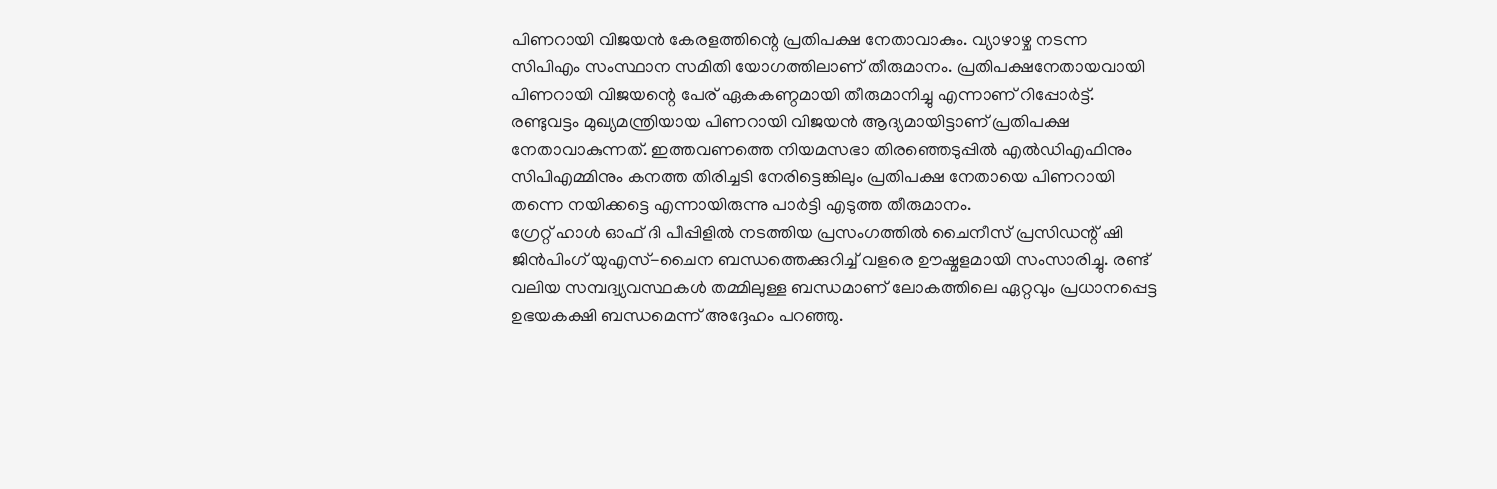പിണറായി വിജയൻ കേരളത്തിന്റെ പ്രതിപക്ഷ നേതാവാകും. വ്യാഴാഴ്ച നടന്ന സിപിഎം സംസ്ഥാന സമിതി യോഗത്തിലാണ് തീരുമാനം. പ്രതിപക്ഷനേതായവായി പിണറായി വിജയന്റെ പേര് ഏകകണ്ഠമായി തീരുമാനിച്ചു എന്നാണ് റിപ്പോർട്ട്. രണ്ടുവട്ടം മുഖ്യമന്ത്രിയായ പിണറായി വിജയൻ ആദ്യമായിട്ടാണ് പ്രതിപക്ഷ നേതാവാകുന്നത്. ഇത്തവണത്തെ നിയമസഭാ തിരഞ്ഞെടുപ്പിൽ എൽഡിഎഫിനും സിപിഎമ്മിനും കനത്ത തിരിച്ചടി നേരിട്ടെങ്കിലും പ്രതിപക്ഷ നേതായെ പിണറായി തന്നെ നയിക്കട്ടെ എന്നായിരുന്നു പാർട്ടി എടുത്ത തീരുമാനം.
ഗ്രേറ്റ് ഹാൾ ഓഫ് ദി പീപ്പിളിൽ നടത്തിയ പ്രസംഗത്തിൽ ചൈനീസ് പ്രസിഡന്റ് ഷി ജിൻപിംഗ് യുഎസ്-ചൈന ബന്ധത്തെക്കുറിച്ച് വളരെ ഊഷ്മളമായി സംസാരിച്ചു. രണ്ട് വലിയ സമ്പദ്വ്യവസ്ഥകൾ തമ്മിലുള്ള ബന്ധമാണ് ലോകത്തിലെ ഏറ്റവും പ്രധാനപ്പെട്ട ഉഭയകക്ഷി ബന്ധമെന്ന് അദ്ദേഹം പറഞ്ഞു.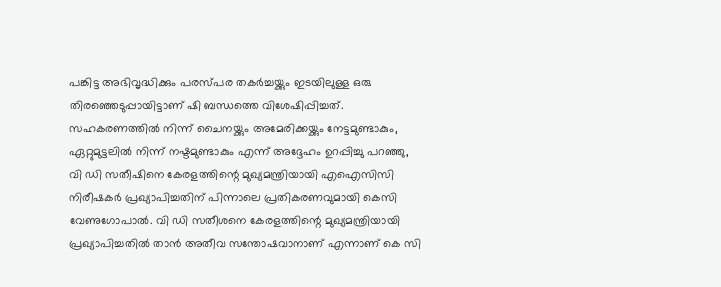പങ്കിട്ട അഭിവൃദ്ധിക്കും പരസ്പര തകർച്ചയ്ക്കും ഇടയിലുള്ള ഒരു തിരഞ്ഞെടുപ്പായിട്ടാണ് ഷി ബന്ധത്തെ വിശേഷിപ്പിച്ചത്. സഹകരണത്തിൽ നിന്ന് ചൈനയ്ക്കും അമേരിക്കയ്ക്കും നേട്ടമുണ്ടാകും, ഏറ്റുമുട്ടലിൽ നിന്ന് നഷ്ടമുണ്ടാകും എന്ന് അദ്ദേഹം ഉറപ്പിച്ചു പറഞ്ഞു,
വി ഡി സതീഷിനെ കേരളത്തിന്റെ മുഖ്യമന്ത്രിയായി എഐസിസി നിരീഷകർ പ്രഖ്യാപിച്ചതിന് പിന്നാലെ പ്രതികരണവുമായി കെസി വേണുഗോപാൽ. വി ഡി സതീശനെ കേരളത്തിന്റെ മുഖ്യമന്ത്രിയായി പ്രഖ്യാപിച്ചതിൽ താൻ അതീവ സന്തോഷവാനാണ് എന്നാണ് കെ സി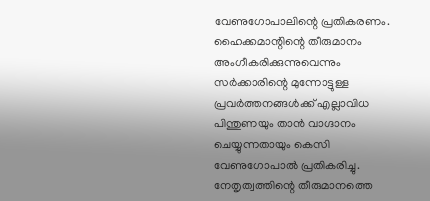വേണുഗോപാലിന്റെ പ്രതികരണം. ഹൈക്കമാന്റിന്റെ തീരുമാനം അംഗീകരിക്കുന്നുവെന്നും സർക്കാരിന്റെ മുന്നോട്ടുള്ള പ്രവർത്തനങ്ങൾക്ക് എല്ലാവിധ പിന്തുണയും താൻ വാഗ്ദാനം ചെയ്യുന്നതായും കെസി വേണുഗോപാൽ പ്രതികരിച്ചു. നേതൃത്വത്തിന്റെ തീരുമാനത്തെ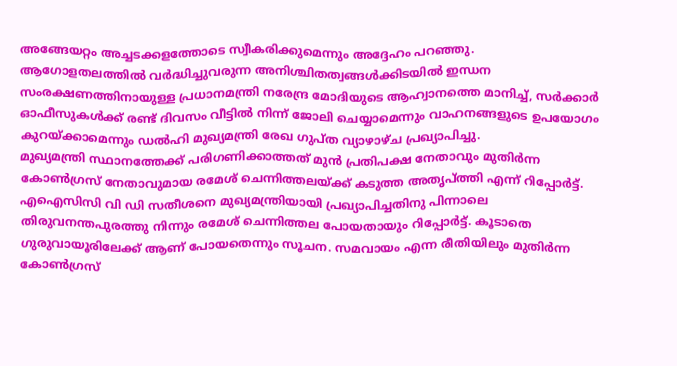അങ്ങേയറ്റം അച്ചടക്കളത്തോടെ സ്വീകരിക്കുമെന്നും അദ്ദേഹം പറഞ്ഞു.
ആഗോളതലത്തിൽ വർദ്ധിച്ചുവരുന്ന അനിശ്ചിതത്വങ്ങൾക്കിടയിൽ ഇന്ധന സംരക്ഷണത്തിനായുള്ള പ്രധാനമന്ത്രി നരേന്ദ്ര മോദിയുടെ ആഹ്വാനത്തെ മാനിച്ച്, സർക്കാർ ഓഫീസുകൾക്ക് രണ്ട് ദിവസം വീട്ടിൽ നിന്ന് ജോലി ചെയ്യാമെന്നും വാഹനങ്ങളുടെ ഉപയോഗം കുറയ്ക്കാമെന്നും ഡൽഹി മുഖ്യമന്ത്രി രേഖ ഗുപ്ത വ്യാഴാഴ്ച പ്രഖ്യാപിച്ചു.
മുഖ്യമന്ത്രി സ്ഥാനത്തേക്ക് പരിഗണിക്കാത്തത് മുൻ പ്രതിപക്ഷ നേതാവും മുതിർന്ന കോൺഗ്രസ് നേതാവുമായ രമേശ് ചെന്നിത്തലയ്ക്ക് കടുത്ത അതൃപ്ത്തി എന്ന് റിപ്പോർട്ട്. എഐസിസി വി ഡി സതീശനെ മുഖ്യമന്ത്രിയായി പ്രഖ്യാപിച്ചതിനു പിന്നാലെ തിരുവനന്തപുരത്തു നിന്നും രമേശ് ചെന്നിത്തല പോയതായും റിപ്പോർട്ട്. കൂടാതെ ഗുരുവായൂരിലേക്ക് ആണ് പോയതെന്നും സൂചന. സമവായം എന്ന രീതിയിലും മുതിർന്ന കോൺഗ്രസ്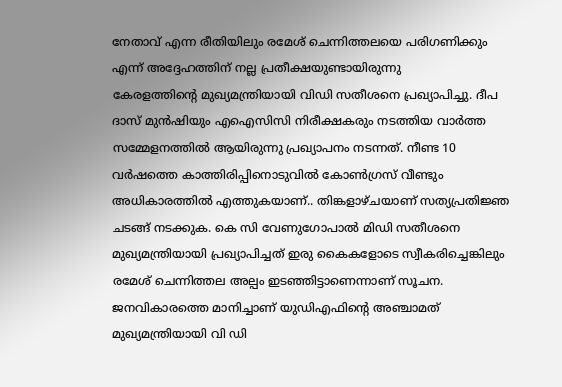നേതാവ് എന്ന രീതിയിലും രമേശ് ചെന്നിത്തലയെ പരിഗണിക്കും എന്ന് അദ്ദേഹത്തിന് നല്ല പ്രതീക്ഷയുണ്ടായിരുന്നു
കേരളത്തിന്റെ മുഖ്യമന്ത്രിയായി വിഡി സതീശനെ പ്രഖ്യാപിച്ചു. ദീപ ദാസ് മുൻഷിയും എഐസിസി നിരീക്ഷകരും നടത്തിയ വാർത്ത സമ്മേളനത്തിൽ ആയിരുന്നു പ്രഖ്യാപനം നടന്നത്. നീണ്ട 10 വർഷത്തെ കാത്തിരിപ്പിനൊടുവിൽ കോൺഗ്രസ് വീണ്ടും അധികാരത്തിൽ എത്തുകയാണ്.. തിങ്കളാഴ്ചയാണ് സത്യപ്രതിജ്ഞ ചടങ്ങ് നടക്കുക. കെ സി വേണുഗോപാൽ മിഡി സതീശനെ മുഖ്യമന്ത്രിയായി പ്രഖ്യാപിച്ചത് ഇരു കൈകളോടെ സ്വീകരിച്ചെങ്കിലും രമേശ് ചെന്നിത്തല അല്പം ഇടഞ്ഞിട്ടാണെന്നാണ് സൂചന. ജനവികാരത്തെ മാനിച്ചാണ് യുഡിഎഫിന്റെ അഞ്ചാമത് മുഖ്യമന്ത്രിയായി വി ഡി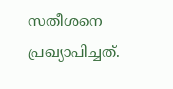സതീശനെ പ്രഖ്യാപിച്ചത്.